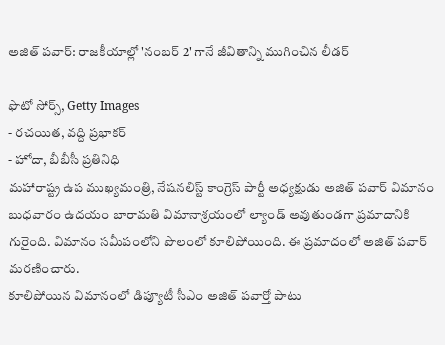అజిత్ పవార్: రాజకీయాల్లో 'నంబర్ 2' గానే జీవితాన్ని ముగించిన లీడర్

ఫొటో సోర్స్, Getty Images
- రచయిత, వద్ది ప్రభాకర్
- హోదా, బీబీసీ ప్రతినిధి
మహారాష్ట్ర ఉప ముఖ్యమంత్రి, నేషనలిస్ట్ కాంగ్రెస్ పార్టీ అధ్యక్షుడు అజిత్ పవార్ విమానం బుధవారం ఉదయం బారామతి విమానాశ్రయంలో ల్యాండ్ అవుతుండగా ప్రమాదానికి గురైంది. విమానం సమీపంలోని పొలంలో కూలిపోయింది. ఈ ప్రమాదంలో అజిత్ పవార్ మరణించారు.
కూలిపోయిన విమానంలో డిప్యూటీ సీఎం అజిత్ పవార్తో పాటు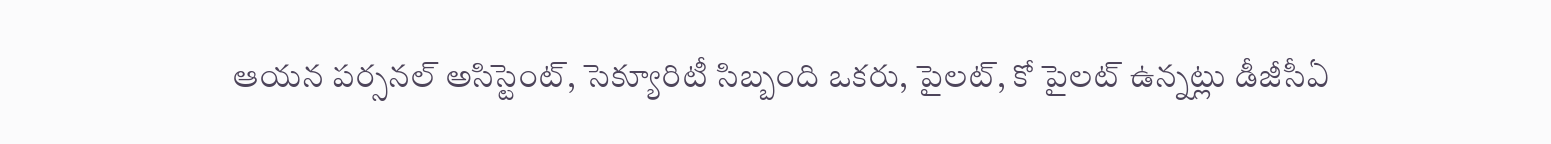ఆయన పర్సనల్ అసిస్టెంట్, సెక్యూరిటీ సిబ్బంది ఒకరు, పైలట్, కో పైలట్ ఉన్నట్లు డీజీసీఏ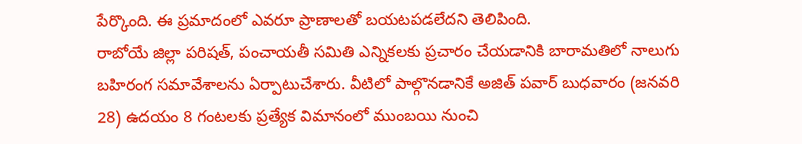పేర్కొంది. ఈ ప్రమాదంలో ఎవరూ ప్రాణాలతో బయటపడలేదని తెలిపింది.
రాబోయే జిల్లా పరిషత్, పంచాయతీ సమితి ఎన్నికలకు ప్రచారం చేయడానికి బారామతిలో నాలుగు బహిరంగ సమావేశాలను ఏర్పాటుచేశారు. వీటిలో పాల్గొనడానికే అజిత్ పవార్ బుధవారం (జనవరి 28) ఉదయం 8 గంటలకు ప్రత్యేక విమానంలో ముంబయి నుంచి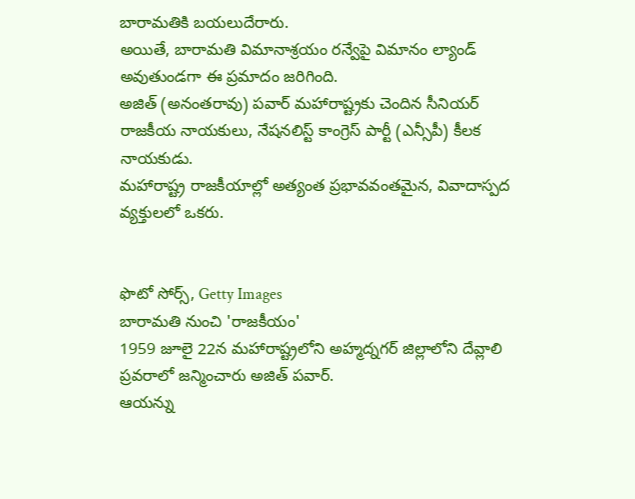బారామతికి బయలుదేరారు.
అయితే, బారామతి విమానాశ్రయం రన్వేపై విమానం ల్యాండ్ అవుతుండగా ఈ ప్రమాదం జరిగింది.
అజిత్ (అనంతరావు) పవార్ మహారాష్ట్రకు చెందిన సీనియర్ రాజకీయ నాయకులు, నేషనలిస్ట్ కాంగ్రెస్ పార్టీ (ఎన్సీపీ) కీలక నాయకుడు.
మహారాష్ట్ర రాజకీయాల్లో అత్యంత ప్రభావవంతమైన, వివాదాస్పద వ్యక్తులలో ఒకరు.


ఫొటో సోర్స్, Getty Images
బారామతి నుంచి 'రాజకీయం'
1959 జూలై 22న మహారాష్ట్రలోని అహ్మద్నగర్ జిల్లాలోని దేవ్లాలి ప్రవరాలో జన్మించారు అజిత్ పవార్.
ఆయన్ను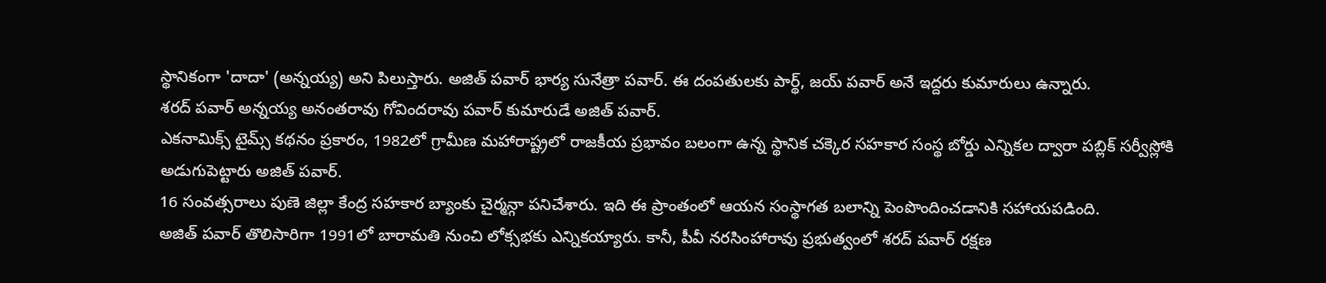స్థానికంగా 'దాదా' (అన్నయ్య) అని పిలుస్తారు. అజిత్ పవార్ భార్య సునేత్రా పవార్. ఈ దంపతులకు పార్థ్, జయ్ పవార్ అనే ఇద్దరు కుమారులు ఉన్నారు.
శరద్ పవార్ అన్నయ్య అనంతరావు గోవిందరావు పవార్ కుమారుడే అజిత్ పవార్.
ఎకనామిక్స్ టైమ్స్ కథనం ప్రకారం, 1982లో గ్రామీణ మహారాష్ట్రలో రాజకీయ ప్రభావం బలంగా ఉన్న స్థానిక చక్కెర సహకార సంస్థ బోర్డు ఎన్నికల ద్వారా పబ్లిక్ సర్వీస్లోకి అడుగుపెట్టారు అజిత్ పవార్.
16 సంవత్సరాలు పుణె జిల్లా కేంద్ర సహకార బ్యాంకు చైర్మన్గా పనిచేశారు. ఇది ఈ ప్రాంతంలో ఆయన సంస్థాగత బలాన్ని పెంపొందించడానికి సహాయపడింది.
అజిత్ పవార్ తొలిసారిగా 1991లో బారామతి నుంచి లోక్సభకు ఎన్నికయ్యారు. కానీ, పీవీ నరసింహారావు ప్రభుత్వంలో శరద్ పవార్ రక్షణ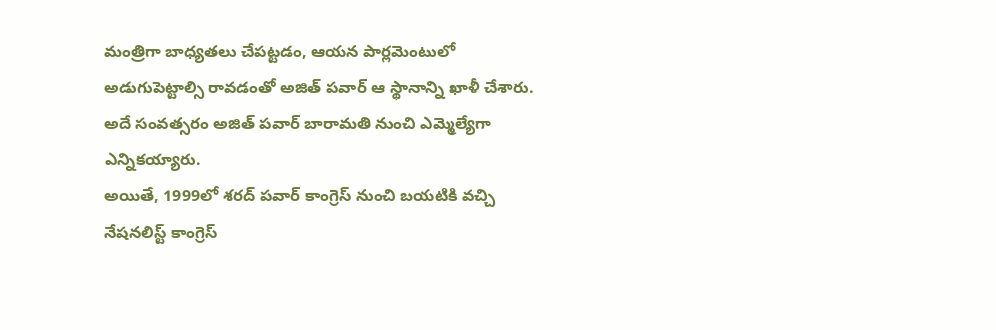మంత్రిగా బాధ్యతలు చేపట్టడం, ఆయన పార్లమెంటులో అడుగుపెట్టాల్సి రావడంతో అజిత్ పవార్ ఆ స్థానాన్ని ఖాళీ చేశారు.
అదే సంవత్సరం అజిత్ పవార్ బారామతి నుంచి ఎమ్మెల్యేగా ఎన్నికయ్యారు.
అయితే, 1999లో శరద్ పవార్ కాంగ్రెస్ నుంచి బయటికి వచ్చి నేషనలిస్ట్ కాంగ్రెస్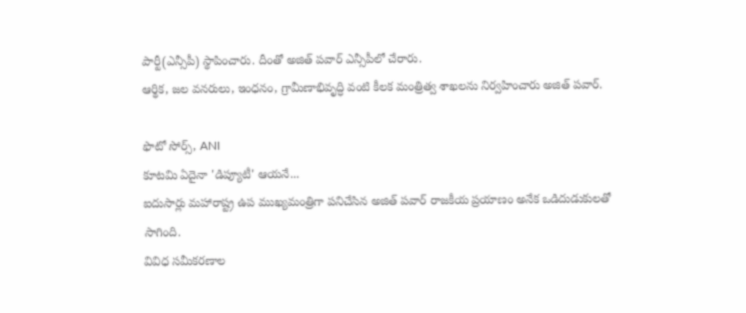పార్టీ(ఎన్సీపీ) స్థాపించారు. దీంతో అజిత్ పవార్ ఎన్సీపీలో చేరారు.
ఆర్థిక, జల వనరులు, ఇంధనం, గ్రామీణాభివృద్ధి వంటి కీలక మంత్రిత్వ శాఖలను నిర్వహించారు అజిత్ పవార్.

ఫొటో సోర్స్, ANI
కూటమి ఏదైనా 'డిప్యూటీ' ఆయనే...
ఐదుసార్లు మహారాష్ట్ర ఉప ముఖ్యమంత్రిగా పనిచేసిన అజిత్ పవార్ రాజకీయ ప్రయాణం అనేక ఒడిదుడుకులతో సాగింది.
వివిధ సమీకరణాల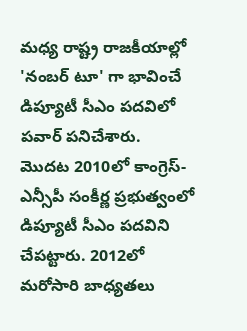మధ్య రాష్ట్ర రాజకీయాల్లో 'నంబర్ టూ' గా భావించే డిప్యూటీ సీఎం పదవిలో పవార్ పనిచేశారు.
మొదట 2010లో కాంగ్రెస్-ఎన్సీపీ సంకీర్ణ ప్రభుత్వంలో డిప్యూటీ సీఎం పదవిని చేపట్టారు. 2012లో మరోసారి బాధ్యతలు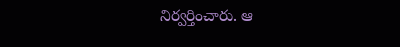నిర్వర్తించారు. ఆ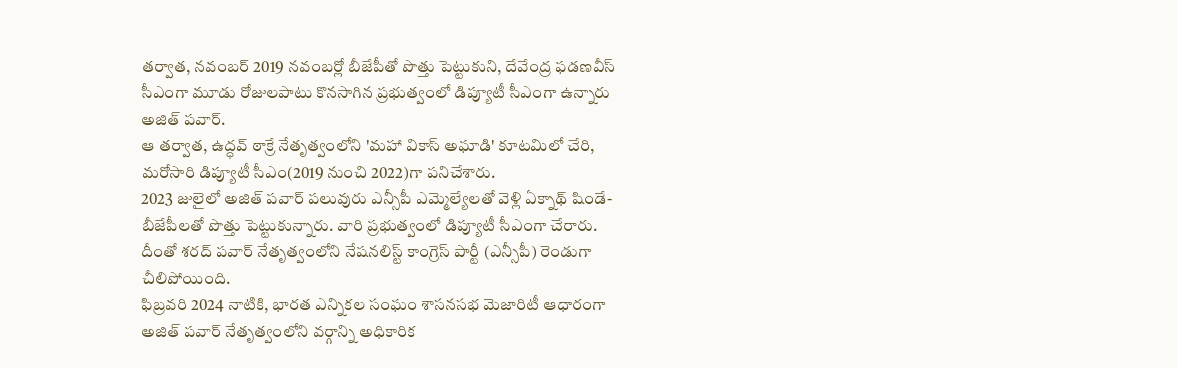తర్వాత, నవంబర్ 2019 నవంబర్లో బీజేపీతో పొత్తు పెట్టుకుని, దేవేంద్ర ఫడణవీస్ సీఎంగా మూడు రోజులపాటు కొనసాగిన ప్రభుత్వంలో డిప్యూటీ సీఎంగా ఉన్నారు అజిత్ పవార్.
ఆ తర్వాత, ఉద్ధవ్ ఠాక్రే నేతృత్వంలోని 'మహా వికాస్ అఘాడి' కూటమిలో చేరి, మరోసారి డిప్యూటీ సీఎం(2019 నుంచి 2022)గా పనిచేశారు.
2023 జులైలో అజిత్ పవార్ పలువురు ఎన్సీపీ ఎమ్మెల్యేలతో వెళ్లి ఏక్నాథ్ షిండే-బీజేపీలతో పొత్తు పెట్టుకున్నారు. వారి ప్రభుత్వంలో డిప్యూటీ సీఎంగా చేరారు. దీంతో శరద్ పవార్ నేతృత్వంలోని నేషనలిస్ట్ కాంగ్రెస్ పార్టీ (ఎన్సీపీ) రెండుగా చీలిపోయింది.
ఫిబ్రవరి 2024 నాటికి, భారత ఎన్నికల సంఘం శాసనసభ మెజారిటీ ఆధారంగా అజిత్ పవార్ నేతృత్వంలోని వర్గాన్ని అధికారిక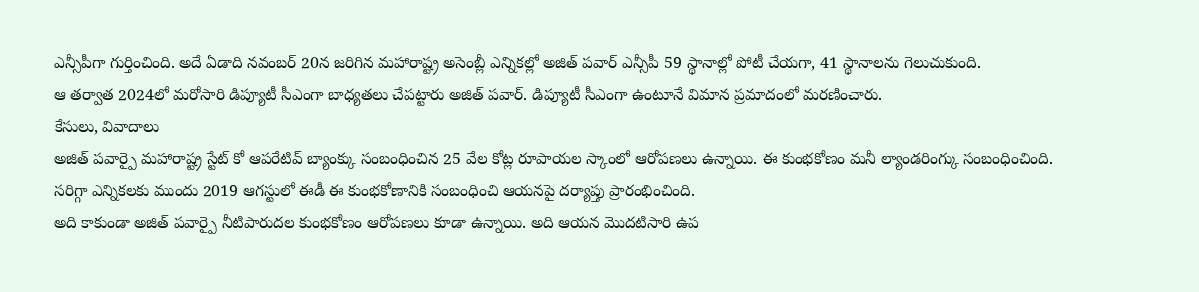ఎన్సీపీగా గుర్తించింది. అదే ఏడాది నవంబర్ 20న జరిగిన మహారాష్ట్ర అసెంబ్లీ ఎన్నికల్లో అజిత్ పవార్ ఎన్సీపీ 59 స్థానాల్లో పోటీ చేయగా, 41 స్థానాలను గెలుచుకుంది.
ఆ తర్వాత 2024లో మరోసారి డిప్యూటీ సీఎంగా బాధ్యతలు చేపట్టారు అజిత్ పవార్. డిప్యూటీ సీఎంగా ఉంటూనే విమాన ప్రమాదంలో మరణించారు.
కేసులు, వివాదాలు
అజిత్ పవార్పై మహారాష్ట్ర స్టేట్ కో ఆపరేటివ్ బ్యాంక్కు సంబంధించిన 25 వేల కోట్ల రూపాయల స్కాంలో ఆరోపణలు ఉన్నాయి. ఈ కుంభకోణం మనీ ల్యాండరింగ్కు సంబంధించింది.
సరిగ్గా ఎన్నికలకు ముందు 2019 ఆగస్టులో ఈడీ ఈ కుంభకోణానికి సంబంధించి ఆయనపై దర్యాప్తు ప్రారంభించింది.
అది కాకుండా అజిత్ పవార్పై నీటిపారుదల కుంభకోణం ఆరోపణలు కూడా ఉన్నాయి. అది ఆయన మొదటిసారి ఉప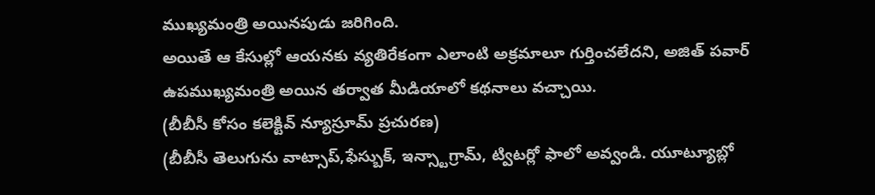ముఖ్యమంత్రి అయినపుడు జరిగింది.
అయితే ఆ కేసుల్లో ఆయనకు వ్యతిరేకంగా ఎలాంటి అక్రమాలూ గుర్తించలేదని, అజిత్ పవార్ ఉపముఖ్యమంత్రి అయిన తర్వాత మీడియాలో కథనాలు వచ్చాయి.
(బీబీసీ కోసం కలెక్టివ్ న్యూస్రూమ్ ప్రచురణ)
(బీబీసీ తెలుగును వాట్సాప్,ఫేస్బుక్, ఇన్స్టాగ్రామ్, ట్విటర్లో ఫాలో అవ్వండి. యూట్యూబ్లో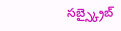సబ్స్క్రైబ్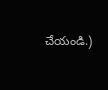చేయండి.)